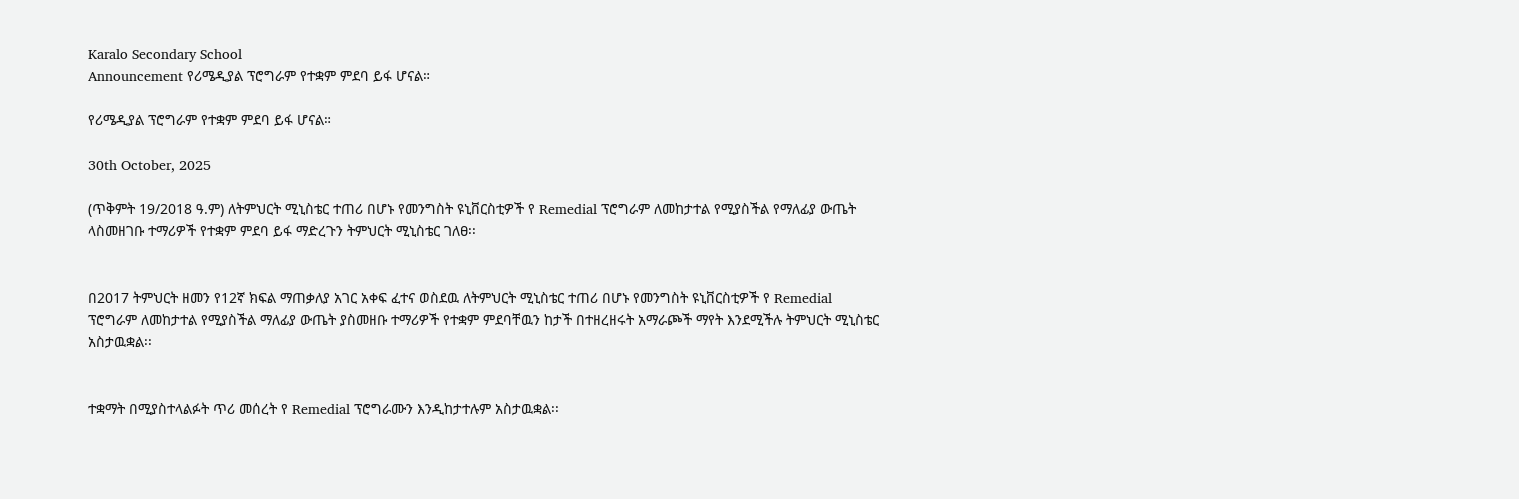Karalo Secondary School
Announcement የሪሜዲያል ፕሮግራም የተቋም ምደባ ይፋ ሆናል።

የሪሜዲያል ፕሮግራም የተቋም ምደባ ይፋ ሆናል።

30th October, 2025

(ጥቅምት 19/2018 ዓ.ም) ለትምህርት ሚኒስቴር ተጠሪ በሆኑ የመንግስት ዩኒቨርስቲዎች የ Remedial ፕሮግራም ለመከታተል የሚያስችል የማለፊያ ውጤት ላስመዘገቡ ተማሪዎች የተቋም ምደባ ይፋ ማድረጉን ትምህርት ሚኒስቴር ገለፀ፡፡


በ2017 ትምህርት ዘመን የ12ኛ ክፍል ማጠቃለያ አገር አቀፍ ፈተና ወስደዉ ለትምህርት ሚኒስቴር ተጠሪ በሆኑ የመንግስት ዩኒቨርስቲዎች የ Remedial ፕሮግራም ለመከታተል የሚያስችል ማለፊያ ውጤት ያስመዘቡ ተማሪዎች የተቋም ምደባቸዉን ከታች በተዘረዘሩት አማራጮች ማየት እንደሚችሉ ትምህርት ሚኒስቴር አስታዉቋል፡፡


ተቋማት በሚያስተላልፉት ጥሪ መሰረት የ Remedial ፕሮግራሙን እንዲከታተሉም አስታዉቋል፡፡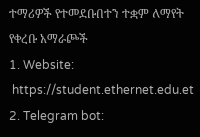ተማሪዎች የተመደቡበተን ተቋም ለማየት የቀረቡ አማራጮች
1. Website:
 https://student.ethernet.edu.et
2. Telegram bot: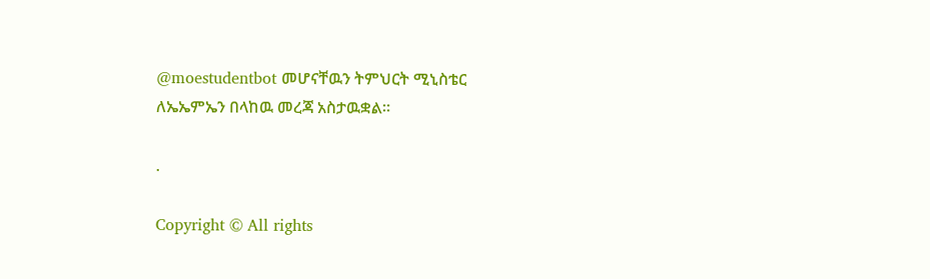@moestudentbot መሆናቸዉን ትምህርት ሚኒስቴር ለኤኤምኤን በላከዉ መረጃ አስታዉቋል።

.

Copyright © All rights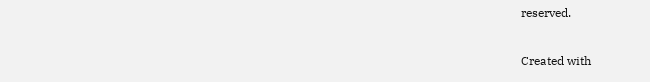reserved.

Created with